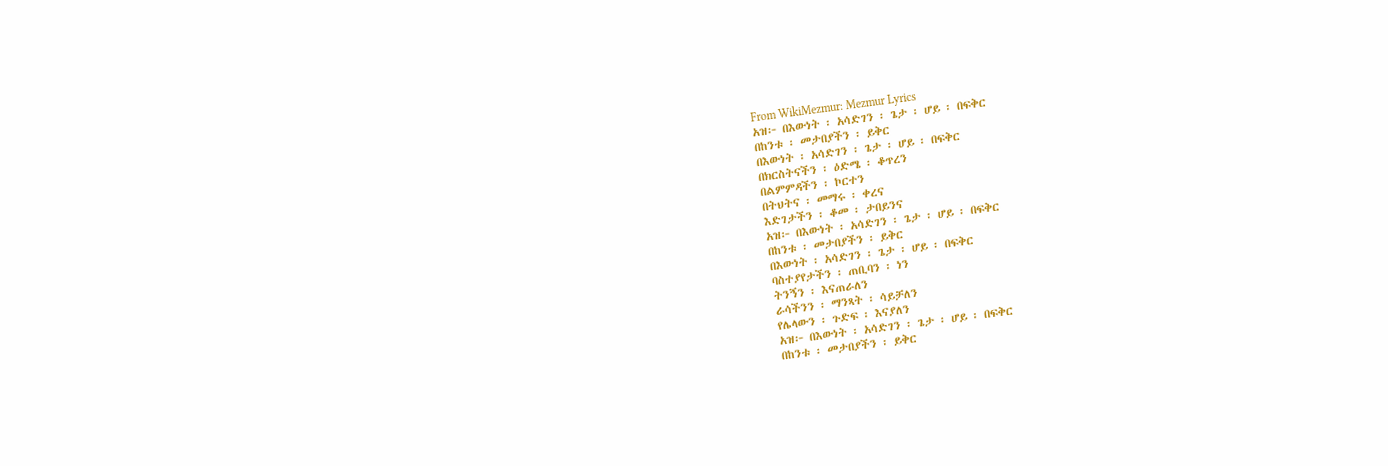From WikiMezmur: Mezmur Lyrics
አዝ፦ በእውነት ፡ አሳድገን ፡ ጌታ ፡ ሆይ ፡ በፍቅር
በከንቱ ፡ መታበያችን ፡ ይቅር
በእውነት ፡ አሳድገን ፡ ጌታ ፡ ሆይ ፡ በፍቅር
በክርስትናችን ፡ ዕድሜ ፡ ቆጥረን
በልምምዳችን ፡ ኮርተን
በትህትና ፡ መማሩ ፡ ቀረና
እድገታችን ፡ ቆመ ፡ ታበይንና
አዝ፦ በእውነት ፡ አሳድገን ፡ ጌታ ፡ ሆይ ፡ በፍቅር
በከንቱ ፡ መታበያችን ፡ ይቅር
በእውነት ፡ አሳድገን ፡ ጌታ ፡ ሆይ ፡ በፍቅር
ባስተያየታችን ፡ ጠቢባን ፡ ነን
ትንኝን ፡ እናጠራለን
ራሳችንን ፡ ማንጻት ፡ ሳይቻለን
የሌላውን ፡ ጉድፍ ፡ እናያለን
አዝ፦ በእውነት ፡ አሳድገን ፡ ጌታ ፡ ሆይ ፡ በፍቅር
በከንቱ ፡ መታበያችን ፡ ይቅር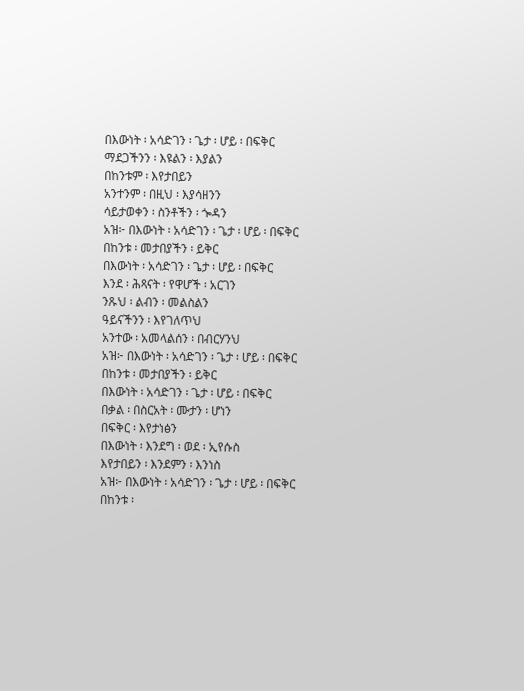በእውነት ፡ አሳድገን ፡ ጌታ ፡ ሆይ ፡ በፍቅር
ማደጋችንን ፡ እዩልን ፡ እያልን
በከንቱም ፡ እየታበይን
አንተንም ፡ በዚህ ፡ እያሳዘንን
ሳይታወቀን ፡ ስንቶችን ፡ ጐዳን
አዝ፦ በእውነት ፡ አሳድገን ፡ ጌታ ፡ ሆይ ፡ በፍቅር
በከንቱ ፡ መታበያችን ፡ ይቅር
በእውነት ፡ አሳድገን ፡ ጌታ ፡ ሆይ ፡ በፍቅር
እንደ ፡ ሕጻናት ፡ የዋሆች ፡ አርገን
ንጹህ ፡ ልብን ፡ መልስልን
ዓይናችንን ፡ እየገለጥህ
አንተው ፡ አመላልሰን ፡ በብርሃንህ
አዝ፦ በእውነት ፡ አሳድገን ፡ ጌታ ፡ ሆይ ፡ በፍቅር
በከንቱ ፡ መታበያችን ፡ ይቅር
በእውነት ፡ አሳድገን ፡ ጌታ ፡ ሆይ ፡ በፍቅር
በቃል ፡ በስርአት ፡ ሙታን ፡ ሆነን
በፍቅር ፡ እየታነፅን
በእውነት ፡ እንደግ ፡ ወደ ፡ ኢየሱስ
እየታበይን ፡ እንደምን ፡ እንነስ
አዝ፦ በእውነት ፡ አሳድገን ፡ ጌታ ፡ ሆይ ፡ በፍቅር
በከንቱ ፡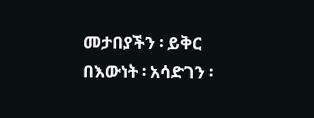መታበያችን ፡ ይቅር
በእውነት ፡ አሳድገን ፡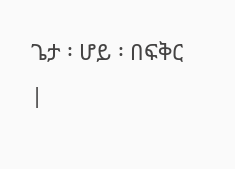ጌታ ፡ ሆይ ፡ በፍቅር
|